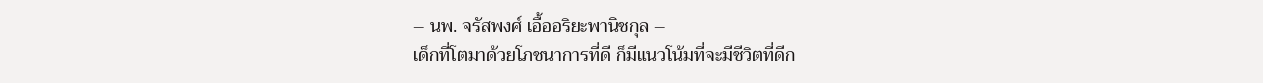– นพ. จรัสพงศ์ เอื้ออริยะพานิชกุล –
เด็กที่โตมาด้วยโภชนาการที่ดี ก็มีแนวโน้มที่จะมีชีวิตที่ดีก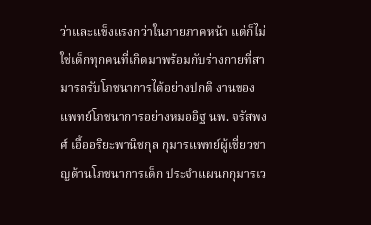ว่าและแข็งแรงกว่าในภายภาคหน้า แต่ก็ไม่ใช่เด็กทุกคนที่เกิดมาพร้อมกับร่างกายที่สามารถรับโภชนาการได้อย่างปกติ งานของแพทย์โภชนาการอย่างหมออิฐ นพ. จรัสพงศ์ เอื้ออริยะพานิชกุล กุมารแพทย์ผู้เชี่ยวชาญด้านโภชนาการเด็ก ประจำแผนกกุมารเว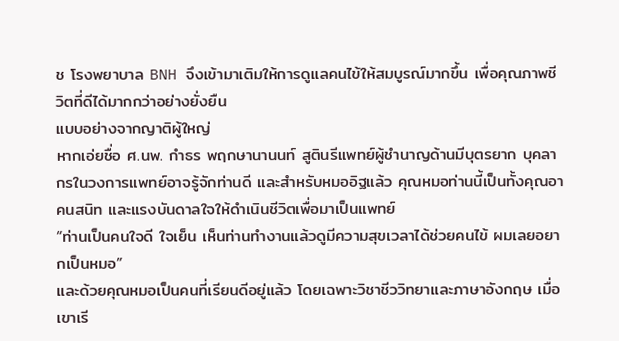ช โรงพยาบาล BNH จึงเข้ามาเติมให้การดูแลคนไข้ให้สมบูรณ์มากขึ้น เพื่อคุณภาพชีวิตที่ดีได้มากกว่าอย่างยั่งยืน
แบบอย่างจากญาติผู้ใหญ่
หากเอ่ยชื่อ ศ.นพ. กำธร พฤกษานานนท์ สูตินรีแพทย์ผู้ชำนาญด้านมีบุตรยาก บุคลากรในวงการแพทย์อาจรู้จักท่านดี และสำหรับหมออิฐแล้ว คุณหมอท่านนี้เป็นทั้งคุณอาคนสนิท และแรงบันดาลใจให้ดำเนินชีวิตเพื่อมาเป็นแพทย์
“ท่านเป็นคนใจดี ใจเย็น เห็นท่านทํางานแล้วดูมีความสุขเวลาได้ช่วยคนไข้ ผมเลยอยากเป็นหมอ”
และด้วยคุณหมอเป็นคนที่เรียนดีอยู่แล้ว โดยเฉพาะวิชาชีววิทยาและภาษาอังกฤษ เมื่อเขาเรี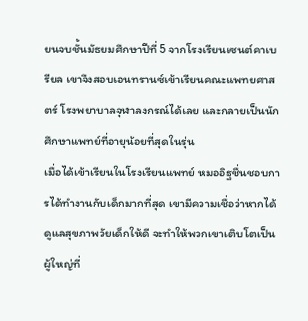ยนจบชั้นมัธยมศึกษาปีที่ 5 จากโรงเรียนเซนต์คาเบรียล เขาจึงสอบเอนทรานซ์เข้าเรียนคณะแพทยศาสตร์ โรงพยาบาลจุฬาลงกรณ์ได้เลย และกลายเป็นนักศึกษาแพทย์ที่อายุน้อยที่สุดในรุ่น
เมื่อได้เข้าเรียนในโรงเรียนแพทย์ หมออิฐชื่นชอบการได้ทำงานกับเด็กมากที่สุด เขามีความเชื่อว่าหากได้ดูแลสุขภาพวัยเด็กให้ดี จะทำให้พวกเขาเติบโตเป็นผู้ใหญ่ที่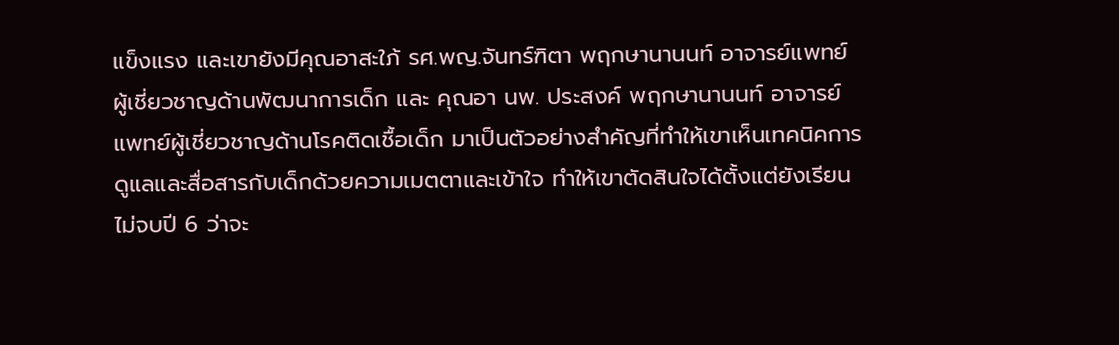แข็งแรง และเขายังมีคุณอาสะใภ้ รศ.พญ.จันทร์ฑิตา พฤกษานานนท์ อาจารย์แพทย์ผู้เชี่ยวชาญด้านพัฒนาการเด็ก และ คุณอา นพ. ประสงค์ พฤกษานานนท์ อาจารย์แพทย์ผู้เชี่ยวชาญด้านโรคติดเชื้อเด็ก มาเป็นตัวอย่างสำคัญที่ทำให้เขาเห็นเทคนิคการดูแลและสื่อสารกับเด็กด้วยความเมตตาและเข้าใจ ทำให้เขาตัดสินใจได้ตั้งแต่ยังเรียนไม่จบปี 6 ว่าจะ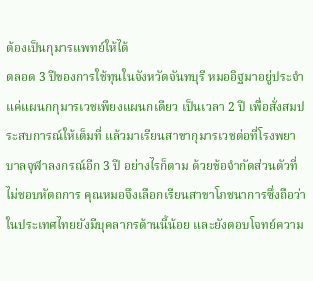ต้องเป็นกุมารแพทย์ให้ได้
ตลอด 3 ปีของการใช้ทุนในจังหวัดจันทบุรี หมออิฐมาอยู่ประจำแค่แผนกกุมารเวชเพียงแผนกเดียว เป็นเวลา 2 ปี เพื่อสั่งสมประสบการณ์ให้เต็มที่ แล้วมาเรียนสาขากุมารเวชต่อที่โรงพยาบาลจุฬาลงกรณ์อีก 3 ปี อย่างไรก็ตาม ด้วยข้อจำกัดส่วนตัวที่ไม่ชอบหัตถการ คุณหมอจึงเลือกเรียนสาขาโภชนาการซึ่งถือว่าในประเทศไทยยังมีบุคลากรด้านนี้น้อย และยังตอบโจทย์ความ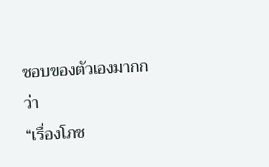ชอบของตัวเองมากกว่า
“เรื่องโภช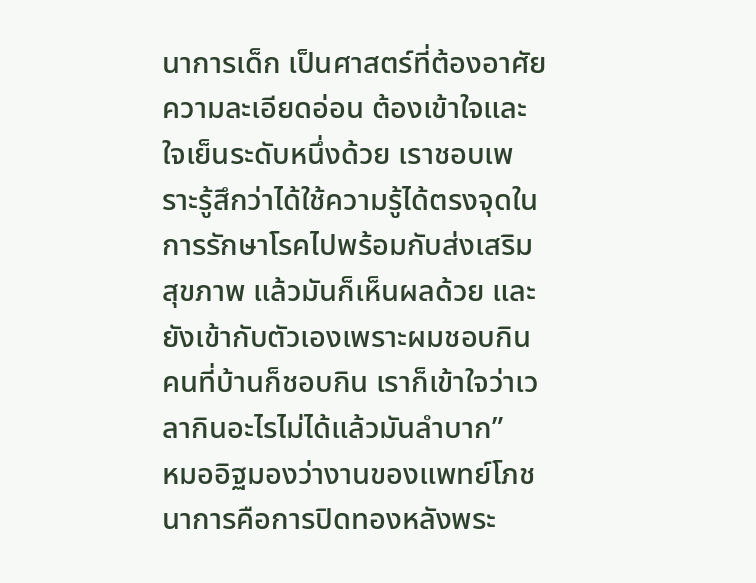นาการเด็ก เป็นศาสตร์ที่ต้องอาศัยความละเอียดอ่อน ต้องเข้าใจและใจเย็นระดับหนึ่งด้วย เราชอบเพราะรู้สึกว่าได้ใช้ความรู้ได้ตรงจุดในการรักษาโรคไปพร้อมกับส่งเสริมสุขภาพ แล้วมันก็เห็นผลด้วย และยังเข้ากับตัวเองเพราะผมชอบกิน คนที่บ้านก็ชอบกิน เราก็เข้าใจว่าเวลากินอะไรไม่ได้แล้วมันลําบาก”
หมออิฐมองว่างานของแพทย์โภชนาการคือการปิดทองหลังพระ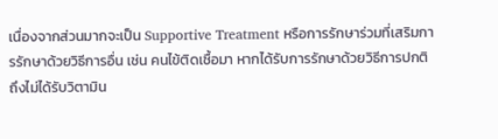เนื่องจากส่วนมากจะเป็น Supportive Treatment หรือการรักษาร่วมที่เสริมการรักษาด้วยวิธีการอื่น เช่น คนไข้ติดเชื้อมา หากได้รับการรักษาด้วยวิธีการปกติ ถึงไม่ได้รับวิตามิน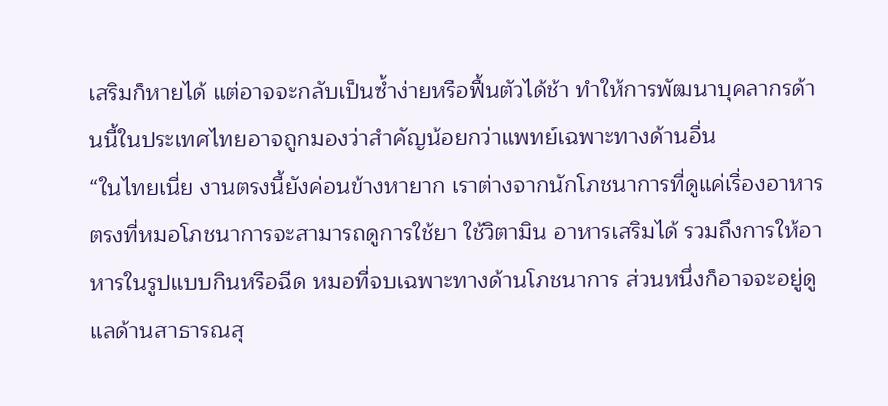เสริมก็หายได้ แต่อาจจะกลับเป็นซ้ำง่ายหรือฟื้นตัวได้ช้า ทำให้การพัฒนาบุคลากรด้านนี้ในประเทศไทยอาจถูกมองว่าสำคัญน้อยกว่าแพทย์เฉพาะทางด้านอื่น
“ในไทยเนี่ย งานตรงนี้ยังค่อนข้างหายาก เราต่างจากนักโภชนาการที่ดูแค่เรื่องอาหาร ตรงที่หมอโภชนาการจะสามารถดูการใช้ยา ใช้วิตามิน อาหารเสริมได้ รวมถึงการให้อาหารในรูปแบบกินหรือฉีด หมอที่จบเฉพาะทางด้านโภชนาการ ส่วนหนึ่งก็อาจจะอยู่ดูแลด้านสาธารณสุ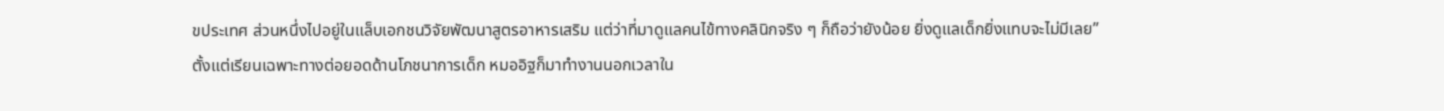ขประเทศ ส่วนหนึ่งไปอยู่ในแล็บเอกชนวิจัยพัฒนาสูตรอาหารเสริม แต่ว่าที่มาดูแลคนไข้ทางคลินิกจริง ๆ ก็ถือว่ายังน้อย ยิ่งดูแลเด็กยิ่งแทบจะไม่มีเลย”
ตั้งแต่เรียนเฉพาะทางต่อยอดด้านโภชนาการเด็ก หมออิฐก็มาทำงานนอกเวลาใน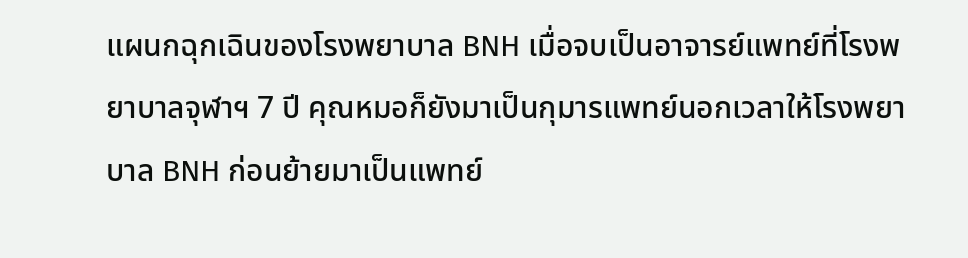แผนกฉุกเฉินของโรงพยาบาล BNH เมื่อจบเป็นอาจารย์แพทย์ที่โรงพยาบาลจุฬาฯ 7 ปี คุณหมอก็ยังมาเป็นกุมารแพทย์นอกเวลาให้โรงพยาบาล BNH ก่อนย้ายมาเป็นแพทย์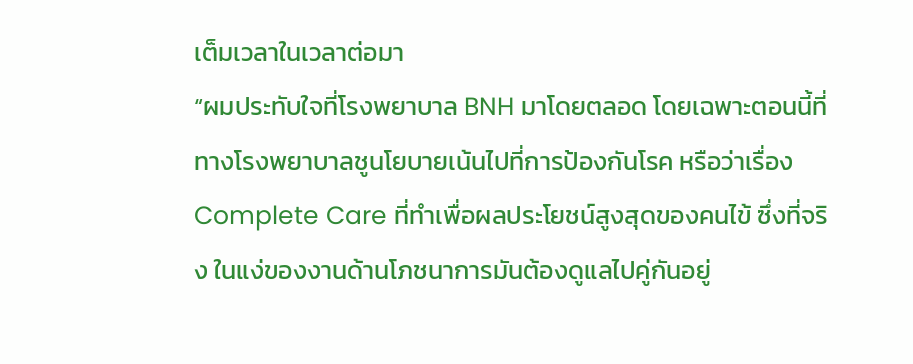เต็มเวลาในเวลาต่อมา
“ผมประทับใจที่โรงพยาบาล BNH มาโดยตลอด โดยเฉพาะตอนนี้ที่ทางโรงพยาบาลชูนโยบายเน้นไปที่การป้องกันโรค หรือว่าเรื่อง Complete Care ที่ทำเพื่อผลประโยชน์สูงสุดของคนไข้ ซึ่งที่จริง ในแง่ของงานด้านโภชนาการมันต้องดูแลไปคู่กันอยู่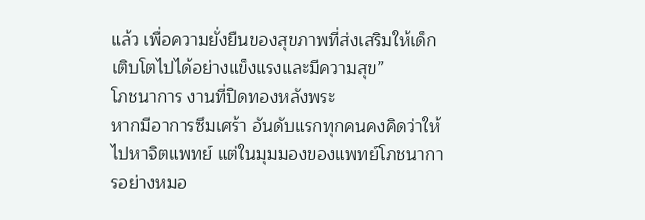แล้ว เพื่อความยั่งยืนของสุขภาพที่ส่งเสริมให้เด็กเติบโตไปได้อย่างแข็งแรงและมีความสุข”
โภชนาการ งานที่ปิดทองหลังพระ
หากมีอาการซึมเศร้า อันดับแรกทุกคนคงคิดว่าให้ไปหาจิตแพทย์ แต่ในมุมมองของแพทย์โภชนาการอย่างหมอ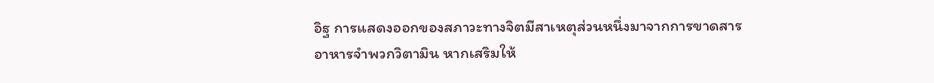อิฐ การแสดงออกของสภาวะทางจิตมีสาเหตุส่วนหนึ่งมาจากการขาดสารอาหารจำพวกวิตามิน หากเสริมให้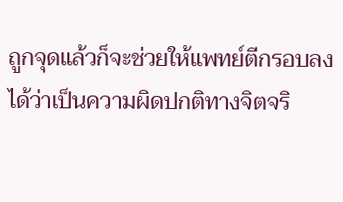ถูกจุดแล้วก็จะช่วยให้แพทย์ตีกรอบลงได้ว่าเป็นความผิดปกติทางจิตจริ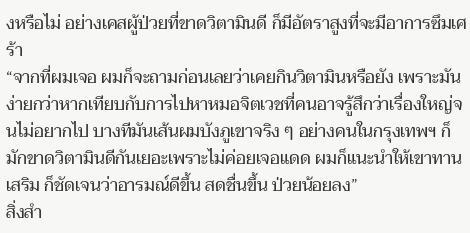งหรือไม่ อย่างเคสผู้ป่วยที่ขาดวิตามินดี ก็มีอัตราสูงที่จะมีอาการซึมเศร้า
“จากที่ผมเจอ ผมก็จะถามก่อนเลยว่าเคยกินวิตามินหรือยัง เพราะมันง่ายกว่าหากเทียบกับการไปหาหมอจิตเวชที่คนอาจรู้สึกว่าเรื่องใหญ่จนไม่อยากไป บางทีมันเส้นผมบังภูเขาจริง ๆ อย่างคนในกรุงเทพฯ ก็มักขาดวิตามินดีกันเยอะเพราะไม่ค่อยเจอแดด ผมก็แนะนำให้เขาทานเสริม ก็ชัดเจนว่าอารมณ์ดีขึ้น สดชื่นขึ้น ป่วยน้อยลง”
สิ่งสำ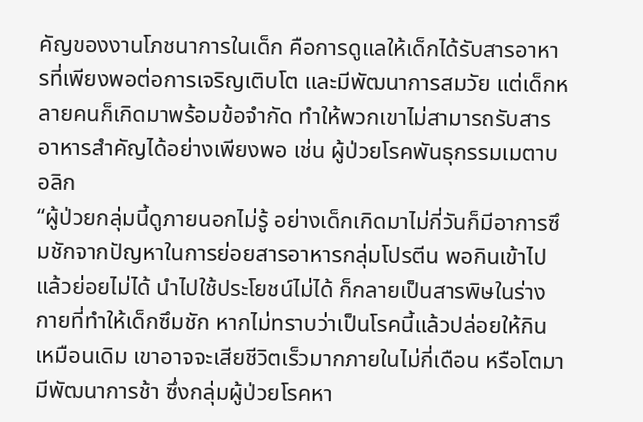คัญของงานโภชนาการในเด็ก คือการดูแลให้เด็กได้รับสารอาหารที่เพียงพอต่อการเจริญเติบโต และมีพัฒนาการสมวัย แต่เด็กหลายคนก็เกิดมาพร้อมข้อจำกัด ทำให้พวกเขาไม่สามารถรับสารอาหารสำคัญได้อย่างเพียงพอ เช่น ผู้ป่วยโรคพันธุกรรมเมตาบอลิก
“ผู้ป่วยกลุ่มนี้ดูภายนอกไม่รู้ อย่างเด็กเกิดมาไม่กี่วันก็มีอาการซึมชักจากปัญหาในการย่อยสารอาหารกลุ่มโปรตีน พอกินเข้าไปแล้วย่อยไม่ได้ นําไปใช้ประโยชน์ไม่ได้ ก็กลายเป็นสารพิษในร่างกายที่ทําให้เด็กซึมชัก หากไม่ทราบว่าเป็นโรคนี้แล้วปล่อยให้กินเหมือนเดิม เขาอาจจะเสียชีวิตเร็วมากภายในไม่กี่เดือน หรือโตมามีพัฒนาการช้า ซึ่งกลุ่มผู้ป่วยโรคหา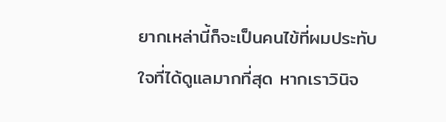ยากเหล่านี้ก็จะเป็นคนไข้ที่ผมประทับใจที่ได้ดูแลมากที่สุด หากเราวินิจ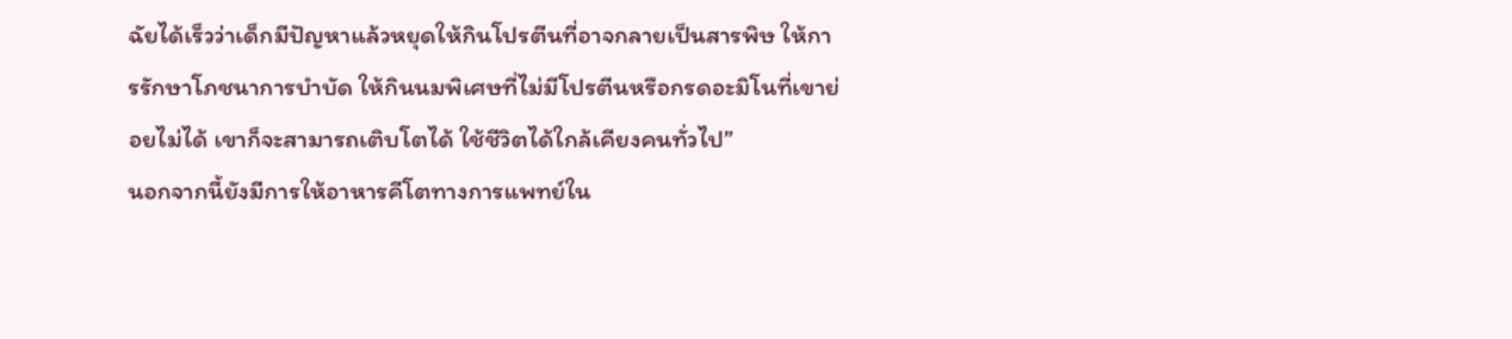ฉัยได้เร็วว่าเด็กมีปัญหาแล้วหยุดให้กินโปรตีนที่อาจกลายเป็นสารพิษ ให้การรักษาโภชนาการบําบัด ให้กินนมพิเศษที่ไม่มีโปรตีนหรือกรดอะมิโนที่เขาย่อยไม่ได้ เขาก็จะสามารถเติบโตได้ ใช้ชีวิตได้ใกล้เคียงคนทั่วไป”
นอกจากนี้ยังมีการให้อาหารคีโตทางการแพทย์ใน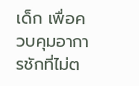เด็ก เพื่อควบคุมอาการชักที่ไม่ต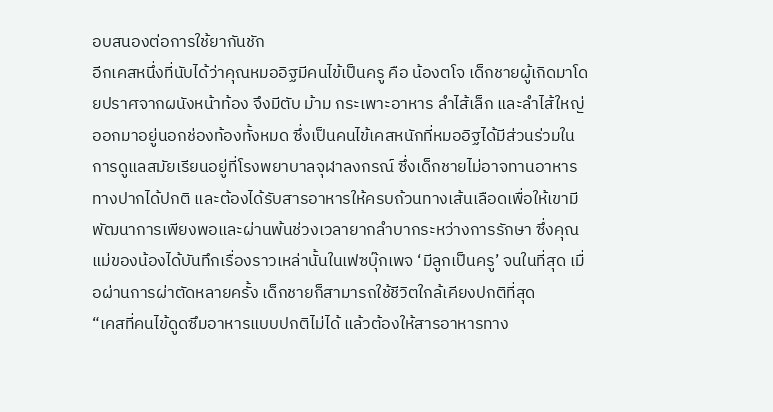อบสนองต่อการใช้ยากันชัก
อีกเคสหนึ่งที่นับได้ว่าคุณหมออิฐมีคนไข้เป็นครู คือ น้องตโจ เด็กชายผู้เกิดมาโดยปราศจากผนังหน้าท้อง จึงมีตับ ม้าม กระเพาะอาหาร ลำไส้เล็ก และลำไส้ใหญ่ ออกมาอยู่นอกช่องท้องทั้งหมด ซึ่งเป็นคนไข้เคสหนักที่หมออิฐได้มีส่วนร่วมในการดูแลสมัยเรียนอยู่ที่โรงพยาบาลจุฬาลงกรณ์ ซึ่งเด็กชายไม่อาจทานอาหารทางปากได้ปกติ และต้องได้รับสารอาหารให้ครบถ้วนทางเส้นเลือดเพื่อให้เขามีพัฒนาการเพียงพอและผ่านพ้นช่วงเวลายากลำบากระหว่างการรักษา ซึ่งคุณแม่ของน้องได้บันทึกเรื่องราวเหล่านั้นในเฟซบุ๊กเพจ ‘มีลูกเป็นครู’ จนในที่สุด เมื่อผ่านการผ่าตัดหลายครั้ง เด็กชายก็สามารถใช้ชีวิตใกล้เคียงปกติที่สุด
“เคสที่คนไข้ดูดซึมอาหารแบบปกติไม่ได้ แล้วต้องให้สารอาหารทาง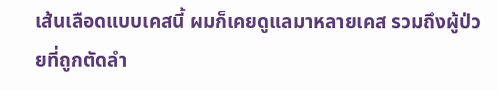เส้นเลือดแบบเคสนี้ ผมก็เคยดูแลมาหลายเคส รวมถึงผู้ป่วยที่ถูกตัดลำ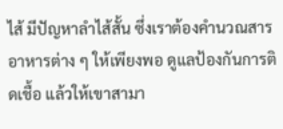ไส้ มีปัญหาลำไส้สั้น ซึ่งเราต้องคํานวณสารอาหารต่าง ๆ ให้เพียงพอ ดูแลป้องกันการติดเชื้อ แล้วให้เขาสามา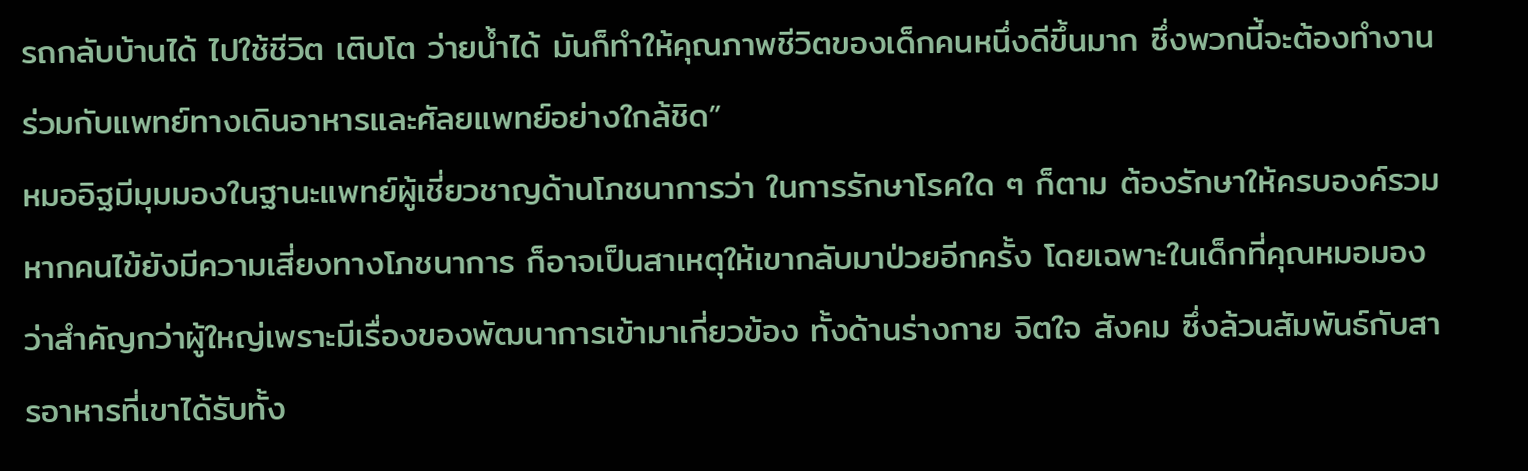รถกลับบ้านได้ ไปใช้ชีวิต เติบโต ว่ายน้ำได้ มันก็ทําให้คุณภาพชีวิตของเด็กคนหนึ่งดีขึ้นมาก ซึ่งพวกนี้จะต้องทำงานร่วมกับแพทย์ทางเดินอาหารและศัลยแพทย์อย่างใกล้ชิด”
หมออิฐมีมุมมองในฐานะแพทย์ผู้เชี่ยวชาญด้านโภชนาการว่า ในการรักษาโรคใด ๆ ก็ตาม ต้องรักษาให้ครบองค์รวม หากคนไข้ยังมีความเสี่ยงทางโภชนาการ ก็อาจเป็นสาเหตุให้เขากลับมาป่วยอีกครั้ง โดยเฉพาะในเด็กที่คุณหมอมองว่าสำคัญกว่าผู้ใหญ่เพราะมีเรื่องของพัฒนาการเข้ามาเกี่ยวข้อง ทั้งด้านร่างกาย จิตใจ สังคม ซึ่งล้วนสัมพันธ์กับสารอาหารที่เขาได้รับทั้ง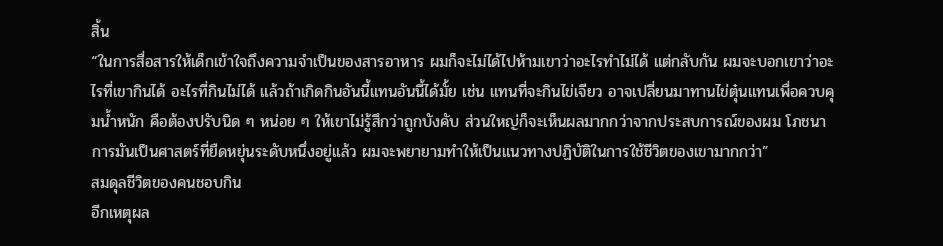สิ้น
“ในการสื่อสารให้เด็กเข้าใจถึงความจำเป็นของสารอาหาร ผมก็จะไม่ได้ไปห้ามเขาว่าอะไรทำไม่ได้ แต่กลับกัน ผมจะบอกเขาว่าอะไรที่เขากินได้ อะไรที่กินไม่ได้ แล้วถ้าเกิดกินอันนี้แทนอันนี้ได้มั้ย เช่น แทนที่จะกินไข่เจียว อาจเปลี่ยนมาทานไข่ตุ๋นแทนเพื่อควบคุมน้ำหนัก คือต้องปรับนิด ๆ หน่อย ๆ ให้เขาไม่รู้สึกว่าถูกบังคับ ส่วนใหญ่ก็จะเห็นผลมากกว่าจากประสบการณ์ของผม โภชนาการมันเป็นศาสตร์ที่ยืดหยุ่นระดับหนึ่งอยู่แล้ว ผมจะพยายามทำให้เป็นแนวทางปฏิบัติในการใช้ชีวิตของเขามากกว่า”
สมดุลชีวิตของคนชอบกิน
อีกเหตุผล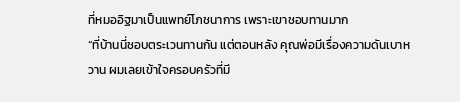ที่หมออิฐมาเป็นแพทย์โภชนาการ เพราะเขาชอบทานมาก
“ที่บ้านนี่ชอบตระเวนทานกัน แต่ตอนหลัง คุณพ่อมีเรื่องความดันเบาหวาน ผมเลยเข้าใจครอบครัวที่มี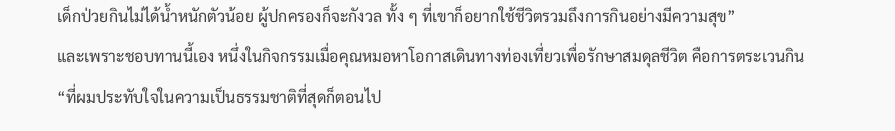เด็กป่วยกินไม่ได้น้ำหนักตัวน้อย ผู้ปกครองก็จะกังวล ทั้ง ๆ ที่เขาก็อยากใช้ชีวิตรวมถึงการกินอย่างมีความสุข”
และเพราะชอบทานนี้เอง หนึ่งในกิจกรรมเมื่อคุณหมอหาโอกาสเดินทางท่องเที่ยวเพื่อรักษาสมดุลชีวิต คือการตระเวนกิน
“ที่ผมประทับใจในความเป็นธรรมชาติที่สุดก็ตอนไป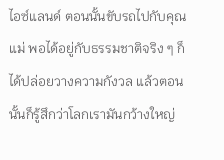ไอซ์แลนด์ ตอนนั้นขับรถไปกับคุณแม่ พอได้อยู่กับธรรมชาติจริง ๆ ก็ได้ปล่อยวางความกังวล แล้วตอนนั้นก็รู้สึกว่าโลกเรามันกว้างใหญ่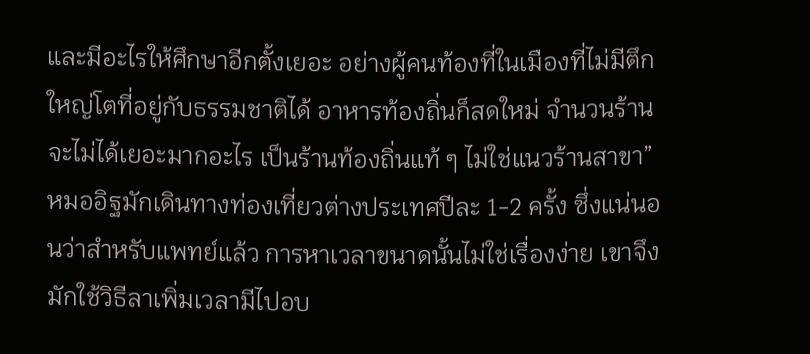และมีอะไรให้ศึกษาอีกตั้งเยอะ อย่างผู้คนท้องที่ในเมืองที่ไม่มีตึกใหญ่โตที่อยู่กับธรรมชาติได้ อาหารท้องถิ่นก็สดใหม่ จำนวนร้านจะไม่ได้เยอะมากอะไร เป็นร้านท้องถิ่นแท้ ๆ ไม่ใช่แนวร้านสาขา”
หมออิฐมักเดินทางท่องเที่ยวต่างประเทศปีละ 1-2 ครั้ง ซึ่งแน่นอนว่าสำหรับแพทย์แล้ว การหาเวลาขนาดนั้นไม่ใช่เรื่องง่าย เขาจึงมักใช้วิธีลาเพิ่มเวลามีไปอบ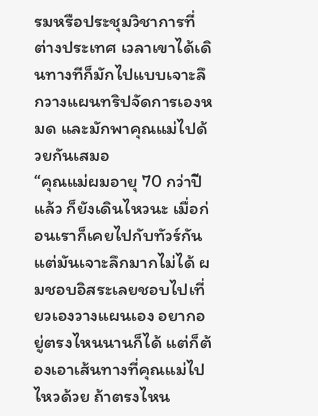รมหรือประชุมวิชาการที่ต่างประเทศ เวลาเขาได้เดินทางทีก็มักไปแบบเจาะลึกวางแผนทริปจัดการเองหมด และมักพาคุณแม่ไปด้วยกันเสมอ
“คุณแม่ผมอายุ 70 กว่าปีแล้ว ก็ยังเดินไหวนะ เมื่อก่อนเราก็เคยไปกับทัวร์กัน แต่มันเจาะลึกมากไม่ได้ ผมชอบอิสระเลยชอบไปเที่ยวเองวางแผนเอง อยากอยู่ตรงไหนนานก็ได้ แต่ก็ต้องเอาเส้นทางที่คุณแม่ไปไหวด้วย ถ้าตรงไหน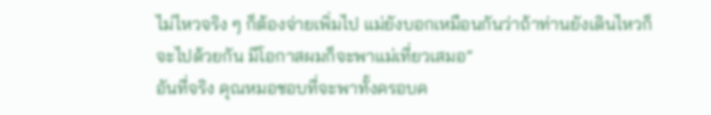ไม่ไหวจริง ๆ ก็ต้องจ่ายเพิ่มไป แม่ยังบอกเหมือนกันว่าถ้าท่านยังเดินไหวก็จะไปด้วยกัน มีโอกาสผมก็จะพาแม่เที่ยวเสมอ”
อันที่จริง คุณหมอชอบที่จะพาทั้งครอบค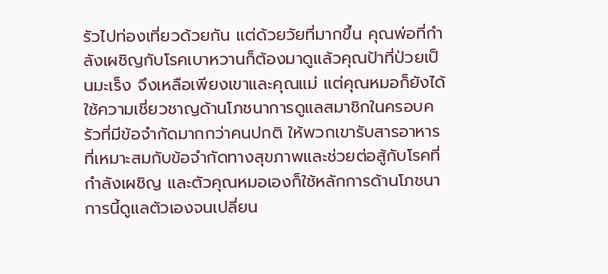รัวไปท่องเที่ยวด้วยกัน แต่ด้วยวัยที่มากขึ้น คุณพ่อที่กำลังเผชิญกับโรคเบาหวานก็ต้องมาดูแล้วคุณป้าที่ป่วยเป็นมะเร็ง จึงเหลือเพียงเขาและคุณแม่ แต่คุณหมอก็ยังได้ใช้ความเชี่ยวชาญด้านโภชนาการดูแลสมาชิกในครอบครัวที่มีข้อจำกัดมากกว่าคนปกติ ให้พวกเขารับสารอาหารที่เหมาะสมกับข้อจำกัดทางสุขภาพและช่วยต่อสู้กับโรคที่กำลังเผชิญ และตัวคุณหมอเองก็ใช้หลักการด้านโภชนาการนี้ดูแลตัวเองจนเปลี่ยน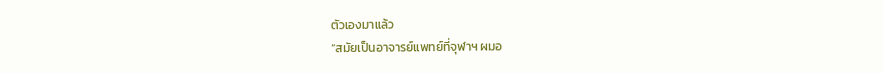ตัวเองมาแล้ว
“สมัยเป็นอาจารย์แพทย์ที่จุฬาฯ ผมอ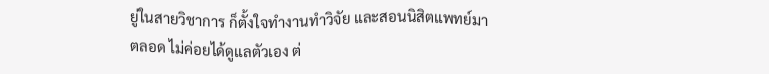ยู่ในสายวิชาการ ก็ตั้งใจทํางานทําวิจัย และสอนนิสิตแพทย์มาตลอด ไม่ค่อยได้ดูแลตัวเอง ต่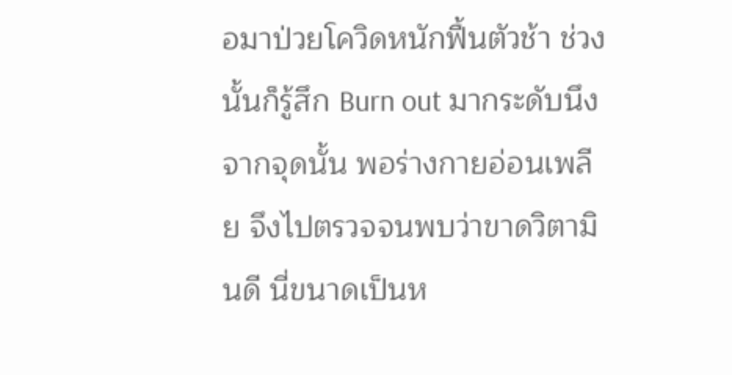อมาป่วยโควิดหนักฟื้นตัวช้า ช่วงนั้นก็รู้สึก Burn out มากระดับนึง จากจุดนั้น พอร่างกายอ่อนเพลีย จึงไปตรวจจนพบว่าขาดวิตามินดี นี่ขนาดเป็นห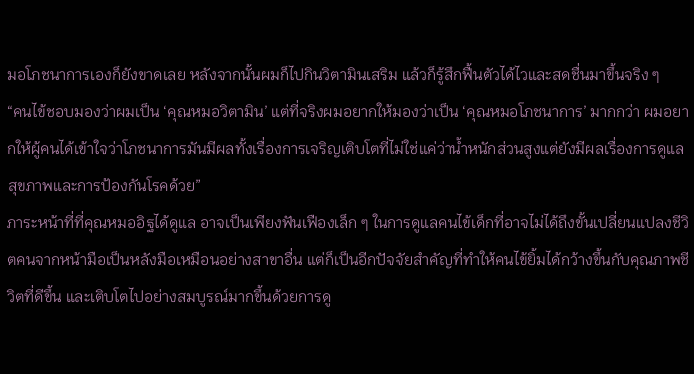มอโภชนาการเองก็ยังขาดเลย หลังจากนั้นผมก็ไปกินวิตามินเสริม แล้วก็รู้สึกฟื้นตัวได้ไวและสดชื่นมาขึ้นจริง ๆ
“คนไข้ชอบมองว่าผมเป็น ‘คุณหมอวิตามิน’ แต่ที่จริงผมอยากให้มองว่าเป็น ‘คุณหมอโภชนาการ’ มากกว่า ผมอยากให้ผู้คนได้เข้าใจว่าโภชนาการมันมีผลทั้งเรื่องการเจริญเติบโตที่ไม่ใช่แค่ว่าน้ำหนักส่วนสูงแต่ยังมีผลเรื่องการดูแลสุขภาพและการป้องกันโรคด้วย”
ภาระหน้าที่ที่คุณหมออิฐได้ดูแล อาจเป็นเพียงฟันเฟืองเล็ก ๆ ในการดูแลคนไข้เด็กที่อาจไม่ได้ถึงขั้นเปลี่ยนแปลงชีวิตคนจากหน้ามือเป็นหลังมือเหมือนอย่างสาขาอื่น แต่ก็เป็นอีกปัจจัยสำคัญที่ทำให้คนไข้ยิ้มได้กว้างขึ้นกับคุณภาพชีวิตที่ดีขึ้น และเติบโตไปอย่างสมบูรณ์มากขึ้นด้วยการดู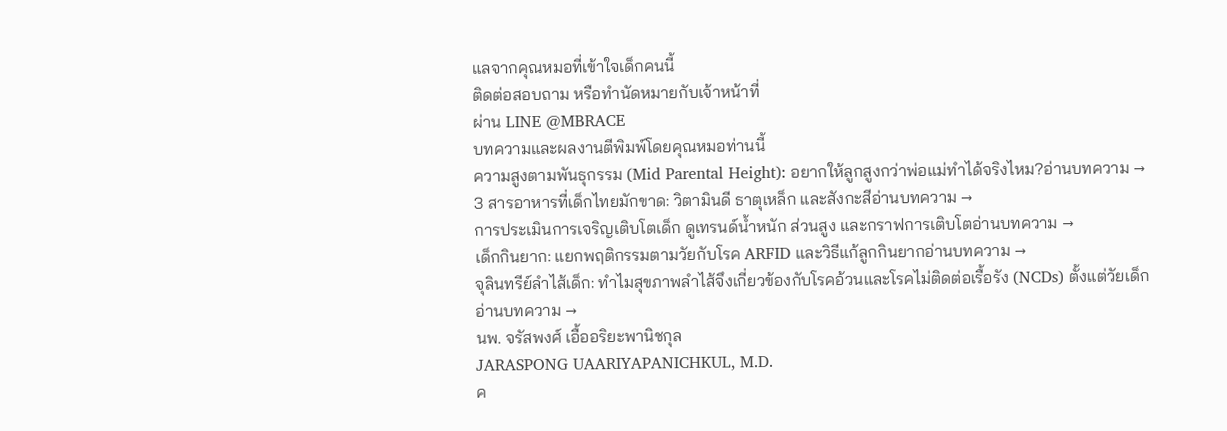แลจากคุณหมอที่เข้าใจเด็กคนนี้
ติดต่อสอบถาม หรือทำนัดหมายกับเจ้าหน้าที่
ผ่าน LINE @MBRACE
บทความและผลงานตีพิมพ์โดยคุณหมอท่านนี้
ความสูงตามพันธุกรรม (Mid Parental Height): อยากให้ลูกสูงกว่าพ่อแม่ทำได้จริงไหม?อ่านบทความ →
3 สารอาหารที่เด็กไทยมักขาด: วิตามินดี ธาตุเหล็ก และสังกะสีอ่านบทความ →
การประเมินการเจริญเติบโตเด็ก ดูเทรนด์น้ำหนัก ส่วนสูง และกราฟการเติบโตอ่านบทความ →
เด็กกินยาก: แยกพฤติกรรมตามวัยกับโรค ARFID และวิธีแก้ลูกกินยากอ่านบทความ →
จุลินทรีย์ลำไส้เด็ก: ทำไมสุขภาพลำไส้จึงเกี่ยวข้องกับโรคอ้วนและโรคไม่ติดต่อเรื้อรัง (NCDs) ตั้งแต่วัยเด็กอ่านบทความ →
นพ. จรัสพงศ์ เอื้ออริยะพานิชกุล
JARASPONG UAARIYAPANICHKUL, M.D.
ค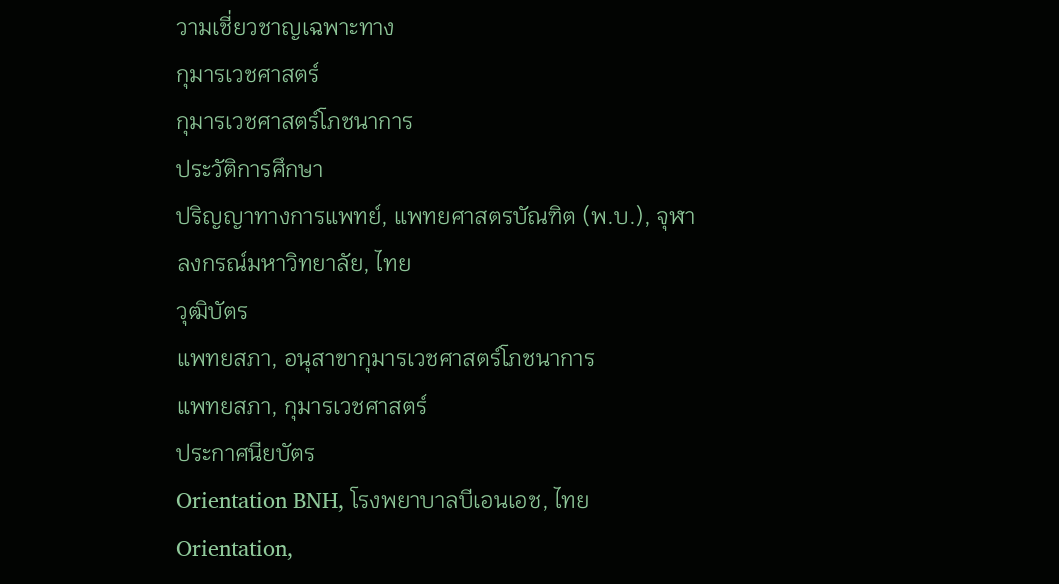วามเชี่ยวชาญเฉพาะทาง
กุมารเวชศาสตร์
กุมารเวชศาสตร์โภชนาการ
ประวัติการศึกษา
ปริญญาทางการแพทย์, แพทยศาสตรบัณฑิต (พ.บ.), จุฬาลงกรณ์มหาวิทยาลัย, ไทย
วุฒิบัตร
แพทยสภา, อนุสาขากุมารเวชศาสตร์โภชนาการ
แพทยสภา, กุมารเวชศาสตร์
ประกาศนียบัตร
Orientation BNH, โรงพยาบาลบีเอนเอช, ไทย
Orientation,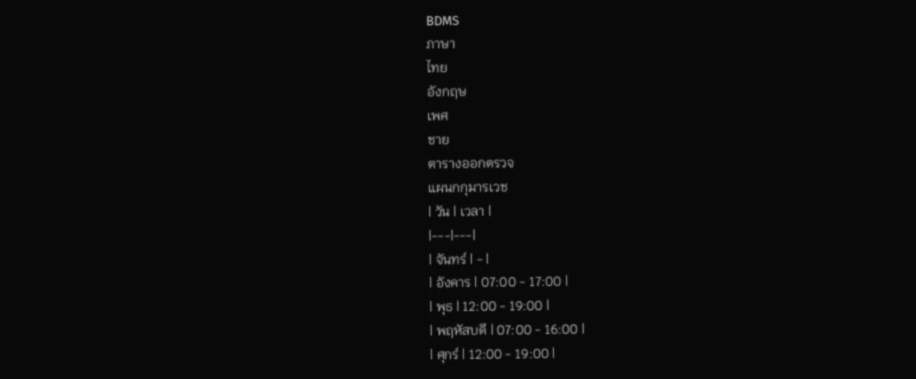BDMS
ภาษา
ไทย
อังกฤษ
เพศ
ชาย
ตารางออกตรวจ
แผนกกุมารเวช
| วัน | เวลา |
|---|---|
| จันทร์ | - |
| อังคาร | 07:00 - 17:00 |
| พุธ | 12:00 - 19:00 |
| พฤหัสบดี | 07:00 - 16:00 |
| ศุกร์ | 12:00 - 19:00 |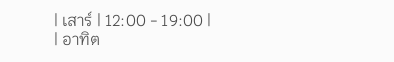| เสาร์ | 12:00 - 19:00 |
| อาทิต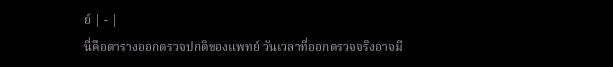ย์ | - |
นี่คือตารางออกตรวจปกติของแพทย์ วันเวลาที่ออกตรวจจริงอาจมี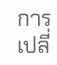การเปลี่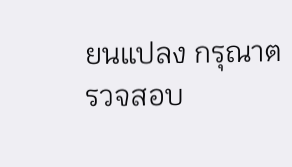ยนแปลง กรุณาตรวจสอบ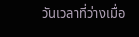วันเวลาที่ว่างเมื่อ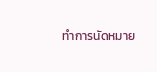ทำการนัดหมาย